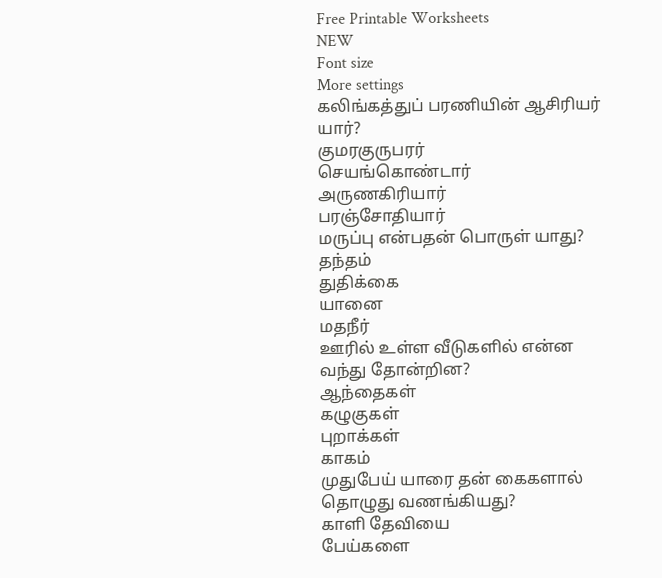Free Printable Worksheets
NEW
Font size
More settings
கலிங்கத்துப் பரணியின் ஆசிரியர் யார்?
குமரகுருபரர்
செயங்கொண்டார்
அருணகிரியார்
பரஞ்சோதியார்
மருப்பு என்பதன் பொருள் யாது?
தந்தம்
துதிக்கை
யானை
மதநீர்
ஊரில் உள்ள வீடுகளில் என்ன வந்து தோன்றின?
ஆந்தைகள்
கழுகுகள்
புறாக்கள்
காகம்
முதுபேய் யாரை தன் கைகளால் தொழுது வணங்கியது?
காளி தேவியை
பேய்களை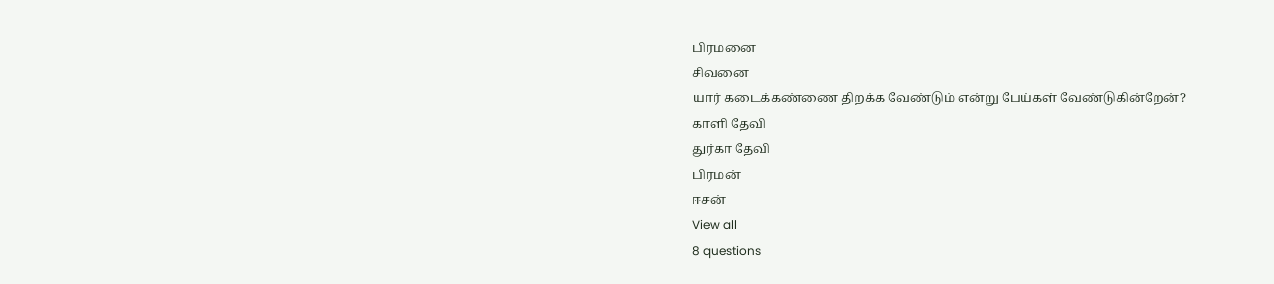பிரமனை
சிவனை
யார் கடைக்கண்ணை திறக்க வேண்டும் என்று பேய்கள் வேண்டுகின்றேன்?
காளி தேவி
துர்கா தேவி
பிரமன்
ஈசன்
View all
8 questions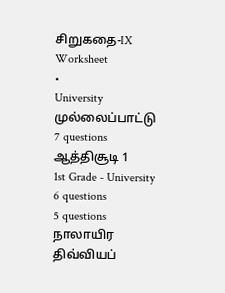சிறுகதை-IX
Worksheet
•
University
முல்லைப்பாட்டு
7 questions
ஆத்திசூடி 1
1st Grade - University
6 questions
5 questions
நாலாயிர திவ்வியப்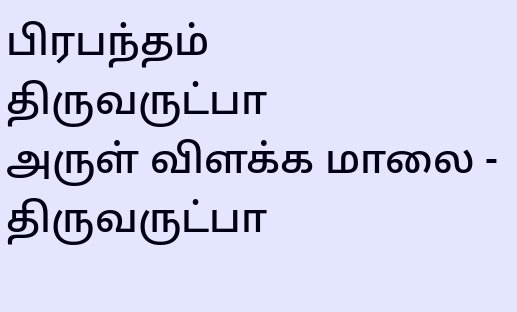பிரபந்தம்
திருவருட்பா
அருள் விளக்க மாலை - திருவருட்பா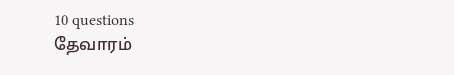10 questions
தேவாரம்